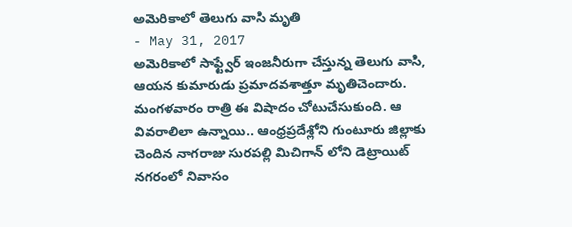అమెరికాలో తెలుగు వాసి మృతి
- May 31, 2017
అమెరికాలో సాఫ్ట్వేర్ ఇంజనీరుగా చేస్తున్న తెలుగు వాసి, ఆయన కుమారుడు ప్రమాదవశాత్తూ మృతిచెందారు. మంగళవారం రాత్రి ఈ విషాదం చోటుచేసుకుంది. ఆ వివరాలిలా ఉన్నాయి.. ఆంధ్రప్రదేశ్లోని గుంటూరు జిల్లాకు చెందిన నాగరాజు సురపల్లి మిచిగాన్ లోని డెట్రాయిట్ నగరంలో నివాసం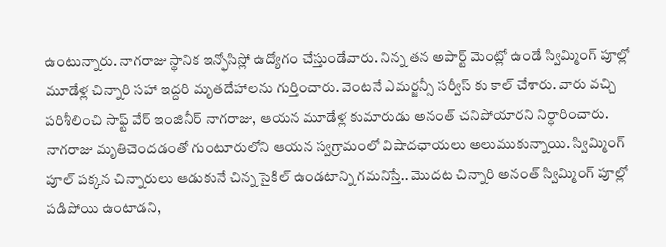ఉంటున్నారు. నాగరాజు స్థానిక ఇన్ఫోసిస్లో ఉద్యోగం చేస్తుండేవారు. నిన్న తన అపార్ట్ మెంట్లో ఉండే స్విమ్మింగ్ పూల్లో మూడేళ్ల చిన్నారి సహా ఇద్దరి మృతదేహాలను గుర్తించారు. వెంటనే ఎమర్జన్సీ సర్వీస్ కు కాల్ చేశారు. వారు వచ్చి పరిశీలించి సాఫ్ట్ వేర్ ఇంజినీర్ నాగరాజు, ఆయన మూడేళ్ల కుమారుడు అనంత్ చనిపోయారని నిర్ధారించారు.
నాగరాజు మృతిచెందడంతో గుంటూరులోని ఆయన స్వగ్రామంలో విషాదఛాయలు అలుముకున్నాయి. స్విమ్మింగ్ పూల్ పక్కన చిన్నారులు ఆడుకునే చిన్న సైకిల్ ఉండటాన్ని గమనిస్తే.. మొదట చిన్నారి అనంత్ స్విమ్మింగ్ పూల్లో పడిపోయి ఉంటాడని,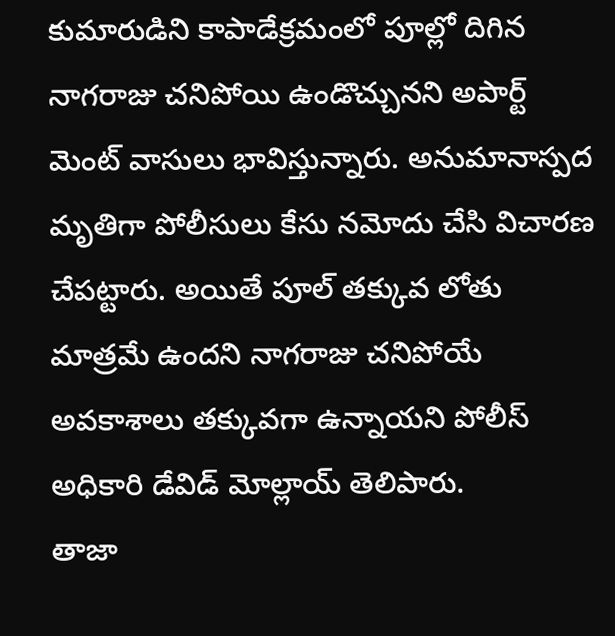కుమారుడిని కాపాడేక్రమంలో పూల్లో దిగిన నాగరాజు చనిపోయి ఉండొచ్చునని అపార్ట్ మెంట్ వాసులు భావిస్తున్నారు. అనుమానాస్పద మృతిగా పోలీసులు కేసు నమోదు చేసి విచారణ చేపట్టారు. అయితే పూల్ తక్కువ లోతు మాత్రమే ఉందని నాగరాజు చనిపోయే అవకాశాలు తక్కువగా ఉన్నాయని పోలీస్ అధికారి డేవిడ్ మోల్లాయ్ తెలిపారు.
తాజా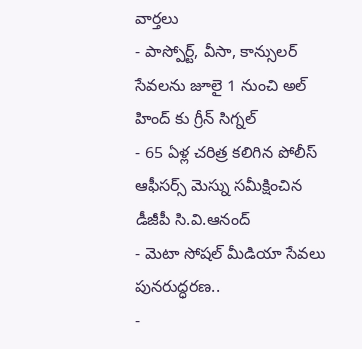వార్తలు
- పాస్పోర్ట్, వీసా, కాన్సులర్ సేవలను జూలై 1 నుంచి అల్ హింద్ కు గ్రీన్ సిగ్నల్
- 65 ఏళ్ల చరిత్ర కలిగిన పోలీస్ ఆఫీసర్స్ మెస్ను సమీక్షించిన డీజీపీ సి.వి.ఆనంద్
- మెటా సోషల్ మీడియా సేవలు పునరుద్ధరణ..
-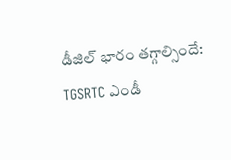డీజిల్ భారం తగ్గాల్సిందే: TGSRTC ఎండీ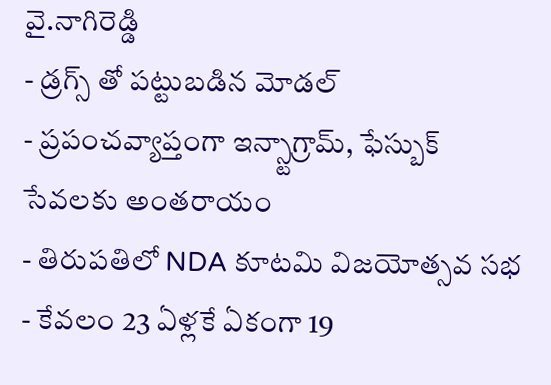వై.నాగిరెడ్డి
- డ్రగ్స్ తో పట్టుబడిన మోడల్
- ప్రపంచవ్యాప్తంగా ఇన్స్టాగ్రామ్, ఫేస్బుక్ సేవలకు అంతరాయం
- తిరుపతిలో NDA కూటమి విజయోత్సవ సభ
- కేవలం 23 ఏళ్లకే ఏకంగా 19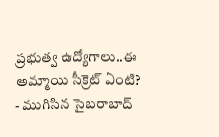ప్రభుత్వ ఉద్యోగాలు..ఈ అమ్మాయి సీక్రెట్ ఏంటి?
- ముగిసిన సైబరాబాద్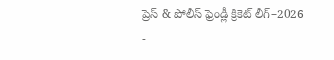ప్రెస్ & పోలీస్ ఫ్రెండ్లీ క్రికెట్ లీగ్–2026
-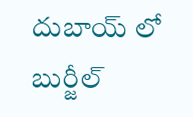దుబాయ్ లో బుర్జీల్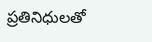ప్రతినిధులతో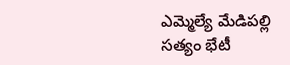ఎమ్మెల్యే మేడిపల్లి సత్యం భేటీ